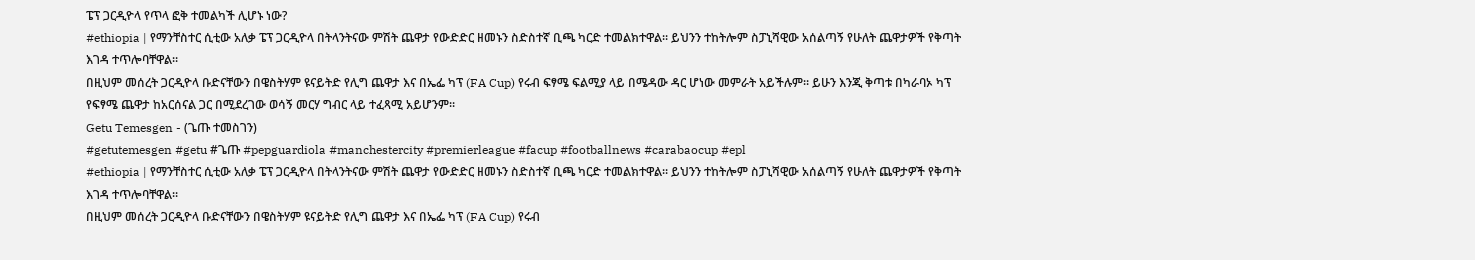ፔፕ ጋርዲዮላ የጥላ ፎቅ ተመልካች ሊሆኑ ነው?
#ethiopia | የማንቸስተር ሲቲው አለቃ ፔፕ ጋርዲዮላ በትላንትናው ምሽት ጨዋታ የውድድር ዘመኑን ስድስተኛ ቢጫ ካርድ ተመልክተዋል። ይህንን ተከትሎም ስፓኒሻዊው አሰልጣኝ የሁለት ጨዋታዎች የቅጣት እገዳ ተጥሎባቸዋል።
በዚህም መሰረት ጋርዲዮላ ቡድናቸውን በዌስትሃም ዩናይትድ የሊግ ጨዋታ እና በኤፌ ካፕ (FA Cup) የሩብ ፍፃሜ ፍልሚያ ላይ በሜዳው ዳር ሆነው መምራት አይችሉም። ይሁን እንጂ ቅጣቱ በካራባኦ ካፕ የፍፃሜ ጨዋታ ከአርሰናል ጋር በሚደረገው ወሳኝ መርሃ ግብር ላይ ተፈጻሚ አይሆንም።
Getu Temesgen - (ጌጡ ተመስገን)
#getutemesgen #getu #ጌጡ #pepguardiola #manchestercity #premierleague #facup #footballnews #carabaocup #epl
#ethiopia | የማንቸስተር ሲቲው አለቃ ፔፕ ጋርዲዮላ በትላንትናው ምሽት ጨዋታ የውድድር ዘመኑን ስድስተኛ ቢጫ ካርድ ተመልክተዋል። ይህንን ተከትሎም ስፓኒሻዊው አሰልጣኝ የሁለት ጨዋታዎች የቅጣት እገዳ ተጥሎባቸዋል።
በዚህም መሰረት ጋርዲዮላ ቡድናቸውን በዌስትሃም ዩናይትድ የሊግ ጨዋታ እና በኤፌ ካፕ (FA Cup) የሩብ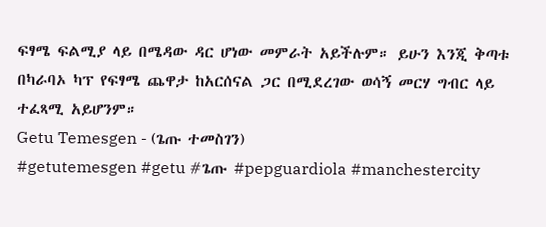ፍፃሜ ፍልሚያ ላይ በሜዳው ዳር ሆነው መምራት አይችሉም። ይሁን እንጂ ቅጣቱ በካራባኦ ካፕ የፍፃሜ ጨዋታ ከአርሰናል ጋር በሚደረገው ወሳኝ መርሃ ግብር ላይ ተፈጻሚ አይሆንም።
Getu Temesgen - (ጌጡ ተመስገን)
#getutemesgen #getu #ጌጡ #pepguardiola #manchestercity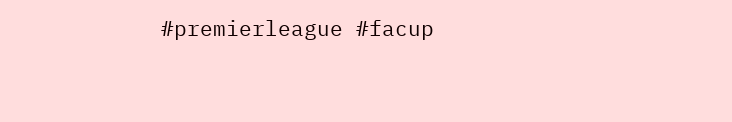#premierleague #facup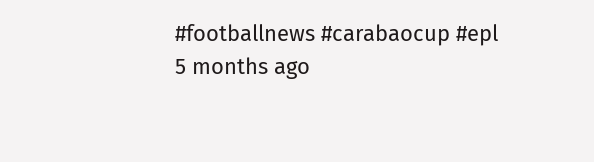#footballnews #carabaocup #epl
5 months ago